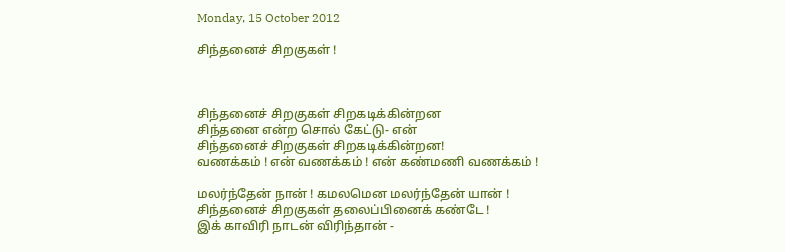Monday, 15 October 2012

சிந்தனைச் சிறகுகள் !



சிந்தனைச் சிறகுகள் சிறகடிக்கின்றன
சிந்தனை என்ற சொல் கேட்டு- என்
சிந்தனைச் சிறகுகள் சிறகடிக்கின்றன!
வணக்கம் ! என் வணக்கம் ! என் கண்மணி வணக்கம் !

மலர்ந்தேன் நான் ! கமலமென மலர்ந்தேன் யான் !
சிந்தனைச் சிறகுகள் தலைப்பினைக் கண்டே !
இக் காவிரி நாடன் விரிந்தான் -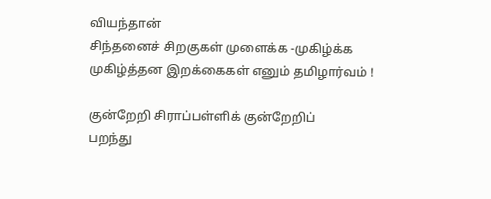வியந்தான்
சிந்தனைச் சிறகுகள் முளைக்க -முகிழ்க்க
முகிழ்த்தன இறக்கைகள் எனும் தமிழார்வம் !

குன்றேறி சிராப்பள்ளிக் குன்றேறிப்
பறந்து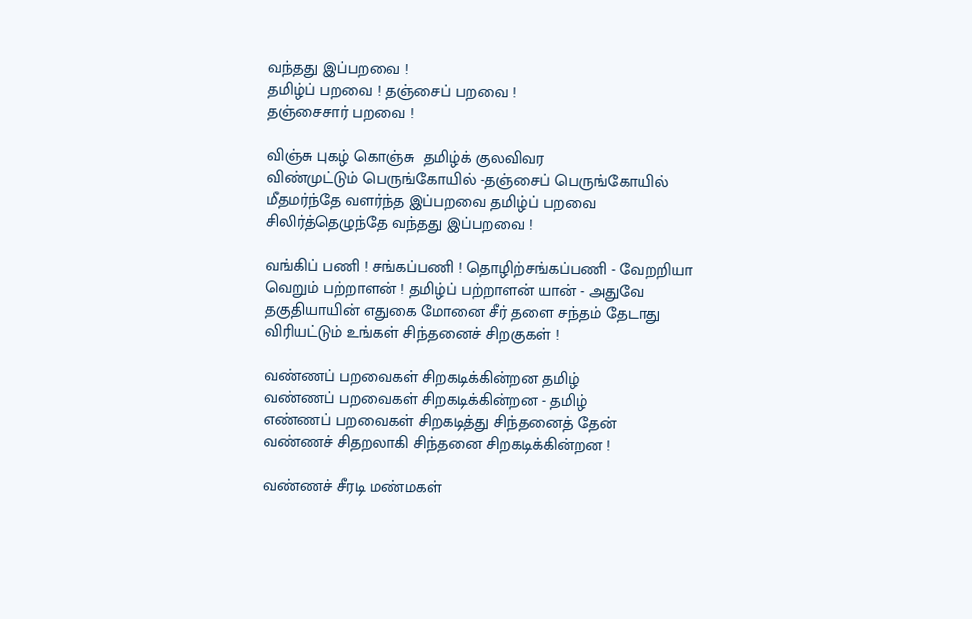வந்தது இப்பறவை !
தமிழ்ப் பறவை ! தஞ்சைப் பறவை !
தஞ்சைசார் பறவை !

விஞ்சு புகழ் கொஞ்சு  தமிழ்க் குலவிவர
விண்முட்டும் பெருங்கோயில் -தஞ்சைப் பெருங்கோயில்
மீதமர்ந்தே வளர்ந்த இப்பறவை தமிழ்ப் பறவை
சிலிர்த்தெழுந்தே வந்தது இப்பறவை !

வங்கிப் பணி ! சங்கப்பணி ! தொழிற்சங்கப்பணி - வேறறியா
வெறும் பற்றாளன் ! தமிழ்ப் பற்றாளன் யான் - அதுவே
தகுதியாயின் எதுகை மோனை சீர் தளை சந்தம் தேடாது
விரியட்டும் உங்கள் சிந்தனைச் சிறகுகள் !

வண்ணப் பறவைகள் சிறகடிக்கின்றன தமிழ்
வண்ணப் பறவைகள் சிறகடிக்கின்றன - தமிழ்
எண்ணப் பறவைகள் சிறகடித்து சிந்தனைத் தேன்
வண்ணச் சிதறலாகி சிந்தனை சிறகடிக்கின்றன !

வண்ணச் சீரடி மண்மகள்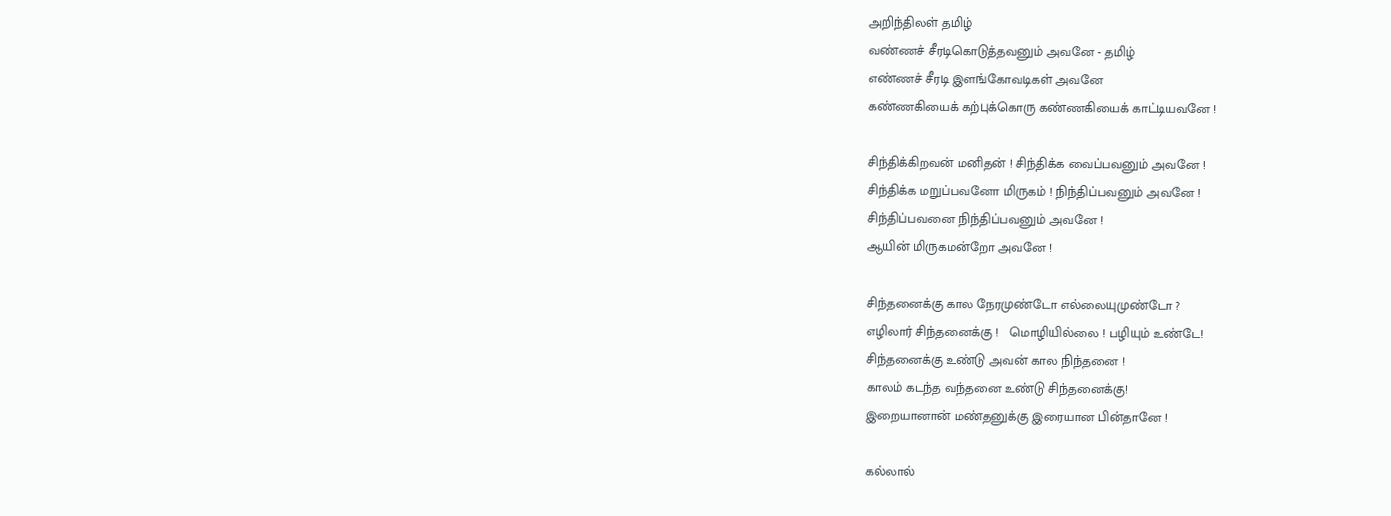அறிந்திலள் தமிழ்
வண்ணச் சீரடிகொடுத்தவனும் அவனே - தமிழ்
எண்ணச் சீரடி இளங்கோவடிகள் அவனே
கண்ணகியைக் கற்புக்கொரு கண்ணகியைக் காட்டியவனே !

சிந்திக்கிறவன் மனிதன் ! சிந்திக்க வைப்பவனும் அவனே !
சிந்திக்க மறுப்பவனோ மிருகம் ! நிந்திப்பவனும் அவனே !
சிந்திப்பவனை நிந்திப்பவனும் அவனே !
ஆயின் மிருகமன்றோ அவனே !

சிந்தனைக்கு கால நேரமுண்டோ எல்லையுமுண்டோ ?
எழிலார் சிந்தனைக்கு !   மொழியில்லை ! பழியும் உண்டே!
சிந்தனைக்கு உண்டு அவன் கால நிந்தனை !
காலம் கடந்த வந்தனை உண்டு சிந்தனைக்கு!
இறையானான் மண்தனுக்கு இரையான பின்தானே !

கல்லால்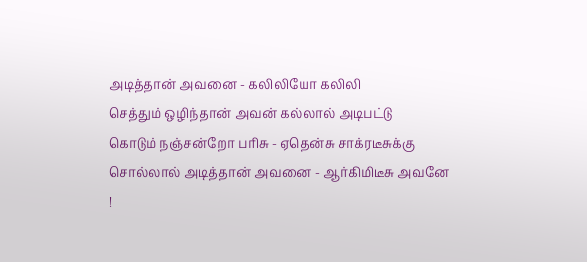அடித்தான் அவனை - கலிலியோ கலிலி
செத்தும் ஒழிந்தான் அவன் கல்லால் அடிபட்டு
கொடும் நஞ்சன்றோ பரிசு - ஏதென்சு சாக்ரடீசுக்கு
சொல்லால் அடித்தான் அவனை - ஆர்கிமிடீசு அவனே !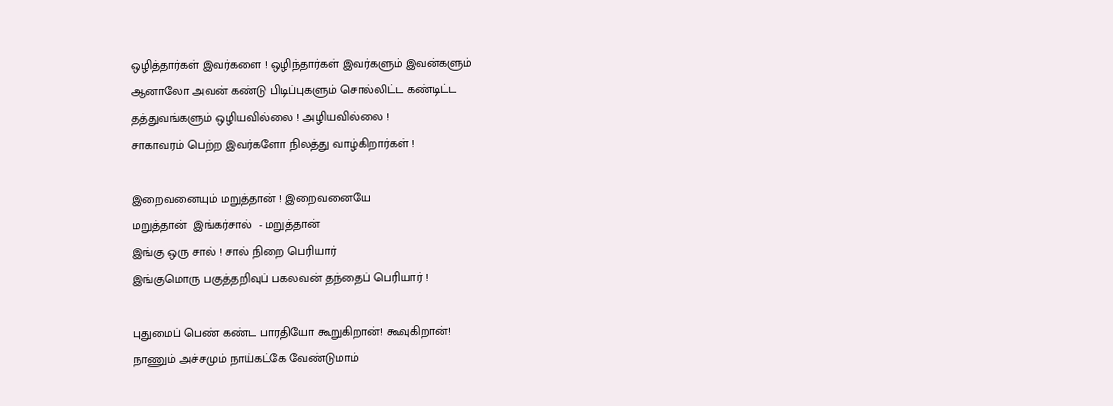ஒழித்தார்கள் இவர்களை ! ஒழிந்தார்கள் இவர்களும் இவன்களும்
ஆனாலோ அவன் கண்டு பிடிப்புகளும் சொல்லிட்ட கண்டிட்ட
தத்துவங்களும் ஒழியவில்லை ! அழியவில்லை !
சாகாவரம் பெற்ற இவர்களோ நிலத்து வாழ்கிறார்கள் !

இறைவனையும் மறுத்தான் ! இறைவனையே
மறுத்தான்  இங்கர்சால்  - மறுத்தான்
இங்கு ஒரு சால் ! சால் நிறை பெரியார்
இங்குமொரு பகுத்தறிவுப் பகலவன் தந்தைப் பெரியார் !

புதுமைப் பெண் கண்ட பாரதியோ கூறுகிறான்! கூவுகிறான்!
நாணும் அச்சமும் நாய்கட்கே வேண்டுமாம்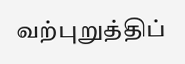வற்புறுத்திப்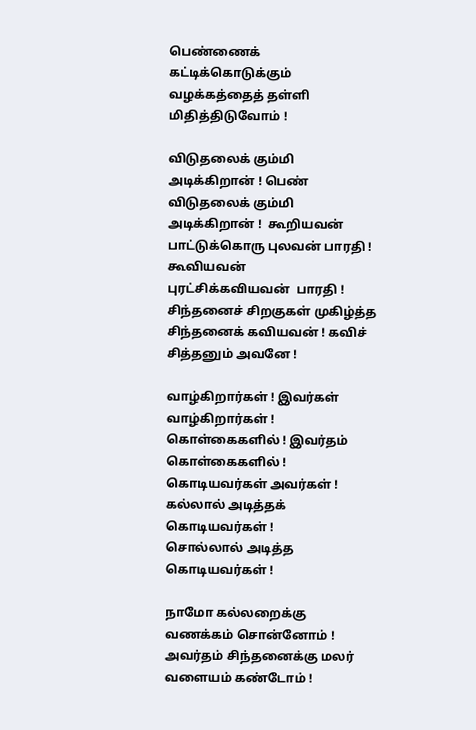பெண்ணைக் கட்டிக்கொடுக்கும்
வழக்கத்தைத் தள்ளி மிதித்திடுவோம் !

விடுதலைக் கும்மி அடிக்கிறான் ! பெண்
விடுதலைக் கும்மி அடிக்கிறான் !  கூறியவன்
பாட்டுக்கொரு புலவன் பாரதி !  கூவியவன்
புரட்சிக்கவியவன்  பாரதி !  சிந்தனைச் சிறகுகள் முகிழ்த்த
சிந்தனைக் கவியவன் ! கவிச் சித்தனும் அவனே !

வாழ்கிறார்கள் ! இவர்கள் வாழ்கிறார்கள் !
கொள்கைகளில் ! இவர்தம் கொள்கைகளில் !
கொடியவர்கள் அவர்கள் ! கல்லால் அடித்தக் கொடியவர்கள் !
சொல்லால் அடித்த கொடியவர்கள் !

நாமோ கல்லறைக்கு வணக்கம் சொன்னோம் !
அவர்தம் சிந்தனைக்கு மலர் வளையம் கண்டோம் !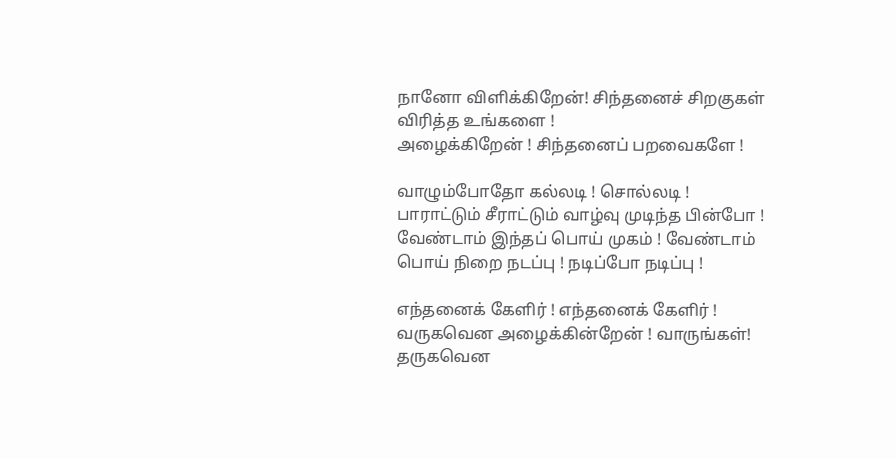நானோ விளிக்கிறேன்! சிந்தனைச் சிறகுகள் விரித்த உங்களை !
அழைக்கிறேன் ! சிந்தனைப் பறவைகளே !

வாழும்போதோ கல்லடி ! சொல்லடி !
பாராட்டும் சீராட்டும் வாழ்வு முடிந்த பின்போ !
வேண்டாம் இந்தப் பொய் முகம் ! வேண்டாம்
பொய் நிறை நடப்பு ! நடிப்போ நடிப்பு !

எந்தனைக் கேளிர் ! எந்தனைக் கேளிர் !
வருகவென அழைக்கின்றேன் ! வாருங்கள்!
தருகவென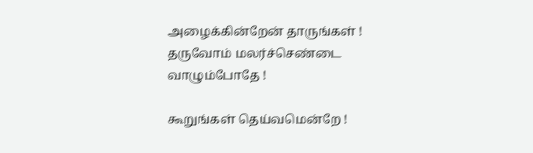அழைக்கின்றேன் தாருங்கள் !
தருவோம் மலர்ச்செண்டை வாழும்போதே !

கூறுங்கள் தெய்வமென்றே !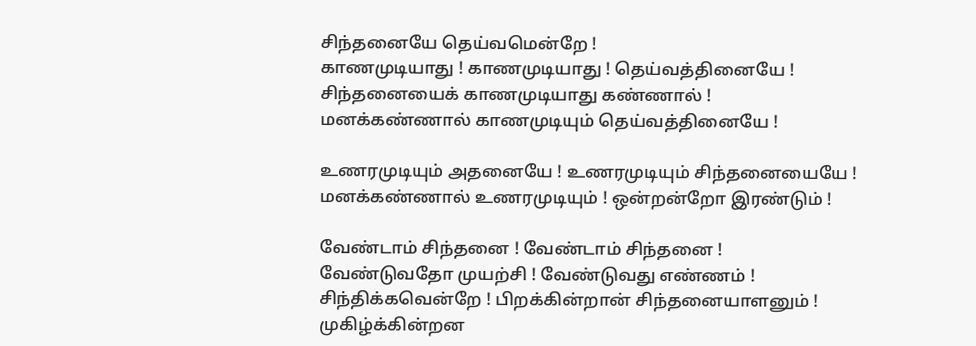சிந்தனையே தெய்வமென்றே !
காணமுடியாது ! காணமுடியாது ! தெய்வத்தினையே !
சிந்தனையைக் காணமுடியாது கண்ணால் !
மனக்கண்ணால் காணமுடியும் தெய்வத்தினையே !

உணரமுடியும் அதனையே ! உணரமுடியும் சிந்தனையையே !
மனக்கண்ணால் உணரமுடியும் ! ஒன்றன்றோ இரண்டும் !

வேண்டாம் சிந்தனை ! வேண்டாம் சிந்தனை !
வேண்டுவதோ முயற்சி ! வேண்டுவது எண்ணம் !
சிந்திக்கவென்றே ! பிறக்கின்றான் சிந்தனையாளனும் !
முகிழ்க்கின்றன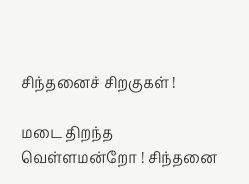சிந்தனைச் சிறகுகள் !

மடை திறந்த வெள்ளமன்றோ ! சிந்தனை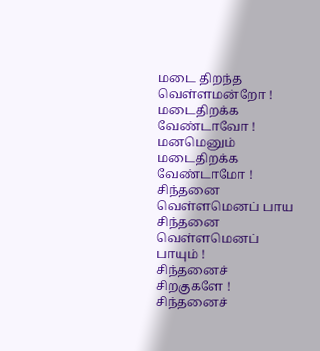மடை திறந்த வெள்ளமன்றோ !
மடைதிறக்க வேண்டாவோ ! மனமெனும் மடைதிறக்க வேண்டாமோ !
சிந்தனை வெள்ளமெனப் பாய சிந்தனை வெள்ளமெனப் பாயும் !
சிந்தனைச் சிறகுகளே ! சிந்தனைச்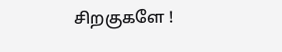சிறகுகளே !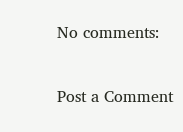No comments:

Post a Comment